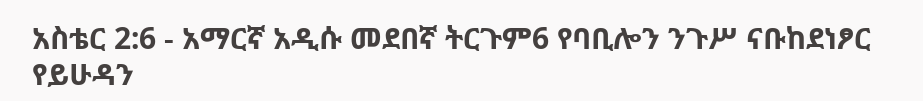አስቴር 2:6 - አማርኛ አዲሱ መደበኛ ትርጉም6 የባቢሎን ንጉሥ ናቡከደነፆር የይሁዳን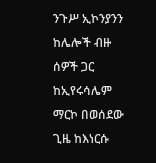ንጉሥ ኢኮንያንን ከሌሎች ብዙ ሰዎች ጋር ከኢየሩሳሌም ማርኮ በወሰደው ጊዜ ከእነርሱ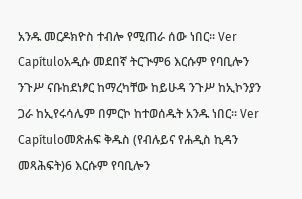አንዱ መርዶክዮስ ተብሎ የሚጠራ ሰው ነበር። Ver Capítuloአዲሱ መደበኛ ትርጒም6 እርሱም የባቢሎን ንጉሥ ናቡከደነፆር ከማረካቸው ከይሁዳ ንጉሥ ከኢኮንያን ጋራ ከኢየሩሳሌም በምርኮ ከተወሰዱት አንዱ ነበር። Ver Capítuloመጽሐፍ ቅዱስ (የብሉይና የሐዲስ ኪዳን መጻሕፍት)6 እርሱም የባቢሎን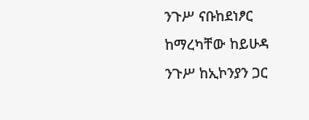ንጉሥ ናቡከደነፆር ከማረካቸው ከይሁዳ ንጉሥ ከኢኮንያን ጋር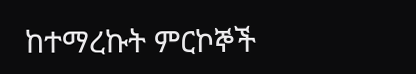ከተማረኩት ምርኮኞች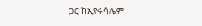ጋር ከኢየሩሳሌም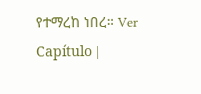የተማረከ ነበረ። Ver Capítulo |